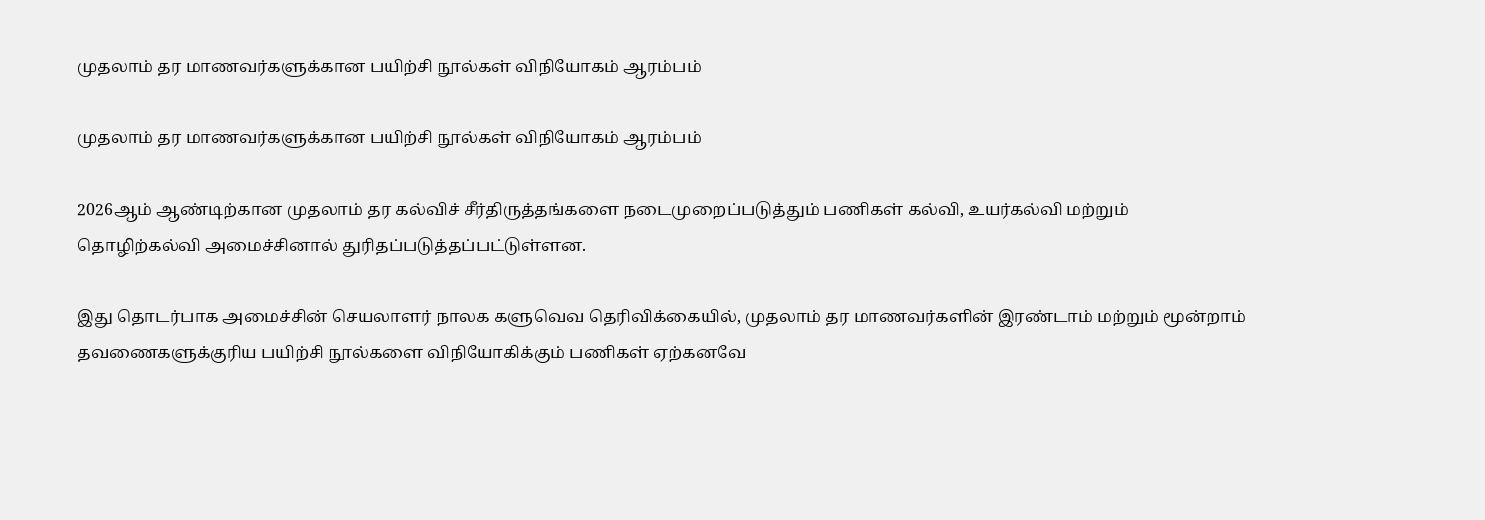முதலாம் தர மாணவர்களுக்கான பயிற்சி நூல்கள் விநியோகம் ஆரம்பம்

முதலாம் தர மாணவர்களுக்கான பயிற்சி நூல்கள் விநியோகம் ஆரம்பம்

2026ஆம் ஆண்டிற்கான முதலாம் தர கல்விச் சீர்திருத்தங்களை நடைமுறைப்படுத்தும் பணிகள் கல்வி, உயர்கல்வி மற்றும் தொழிற்கல்வி அமைச்சினால் துரிதப்படுத்தப்பட்டுள்ளன.

இது தொடர்பாக அமைச்சின் செயலாளர் நாலக களுவெவ தெரிவிக்கையில், முதலாம் தர மாணவர்களின் இரண்டாம் மற்றும் மூன்றாம் தவணைகளுக்குரிய பயிற்சி நூல்களை விநியோகிக்கும் பணிகள் ஏற்கனவே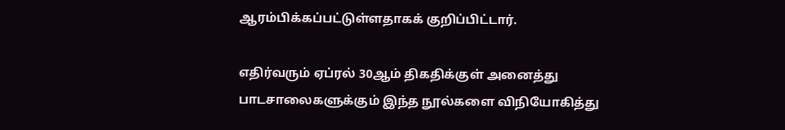ஆரம்பிக்கப்பட்டுள்ளதாகக் குறிப்பிட்டார்.

எதிர்வரும் ஏப்ரல் 30ஆம் திகதிக்குள் அனைத்து பாடசாலைகளுக்கும் இந்த நூல்களை விநியோகித்து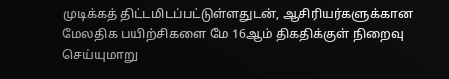முடிக்கத் திட்டமிடப்பட்டுள்ளதுடன், ஆசிரியர்களுக்கான மேலதிக பயிற்சிகளை மே 16ஆம் திகதிக்குள் நிறைவு செய்யுமாறு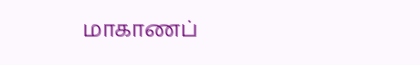மாகாணப்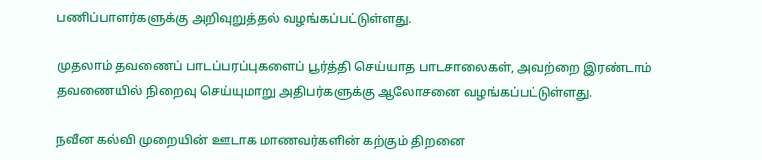பணிப்பாளர்களுக்கு அறிவுறுத்தல் வழங்கப்பட்டுள்ளது.

முதலாம் தவணைப் பாடப்பரப்புகளைப் பூர்த்தி செய்யாத பாடசாலைகள், அவற்றை இரண்டாம் தவணையில் நிறைவு செய்யுமாறு அதிபர்களுக்கு ஆலோசனை வழங்கப்பட்டுள்ளது.

நவீன கல்வி முறையின் ஊடாக மாணவர்களின் கற்கும் திறனை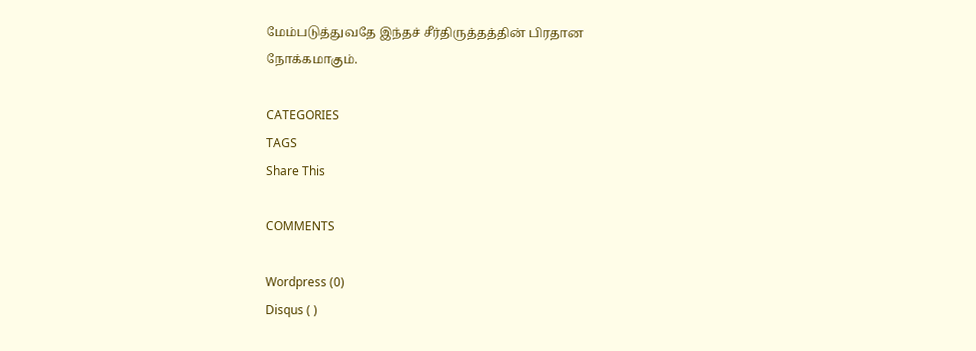மேம்படுத்துவதே இந்தச் சீர்திருத்தத்தின் பிரதான நோக்கமாகும்.

CATEGORIES
TAGS
Share This

COMMENTS

Wordpress (0)
Disqus ( )